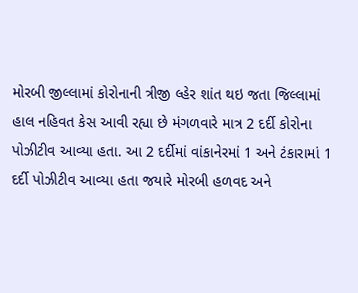મોરબી જીલ્લામાં કોરોનાની ત્રીજી લ્હેર શાંત થઇ જતા જિલ્લામાં હાલ નહિવત કેસ આવી રહ્યા છે મંગળવારે માત્ર 2 દર્દી કોરોના પોઝીટીવ આવ્યા હતા. આ 2 દર્દીમાં વાંકાનેરમાં 1 અને ટંકારામાં 1 દર્દી પોઝીટીવ આવ્યા હતા જયારે મોરબી હળવદ અને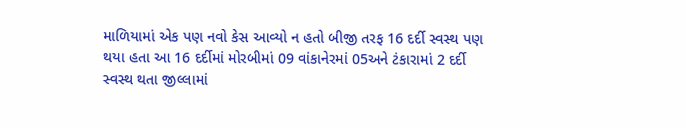માળિયામાં એક પણ નવો કેસ આવ્યો ન હતો બીજી તરફ 16 દર્દી સ્વસ્થ પણ થયા હતા આ 16 દર્દીમાં મોરબીમાં 09 વાંકાનેરમાં 05અને ટંકારામાં 2 દર્દી સ્વસ્થ થતા જીલ્લામાં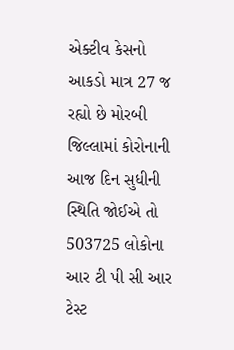એક્ટીવ કેસનો આકડો માત્ર 27 જ રહ્યો છે મોરબી જિલ્લામાં કોરોનાની આજ દિન સુધીની સ્થિતિ જોઈએ તો 503725 લોકોના આર ટી પી સી આર ટેસ્ટ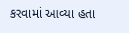કરવામાં આવ્યા હતા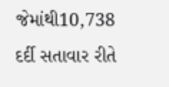જેમાંથી10,738 દર્દી સતાવાર રીતે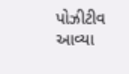પોઝીટીવ આવ્યા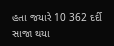હતા જયારે 10 362 દર્દી સાજા થયા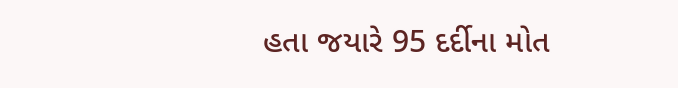હતા જયારે 95 દર્દીના મોત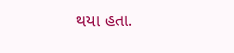થયા હતા.